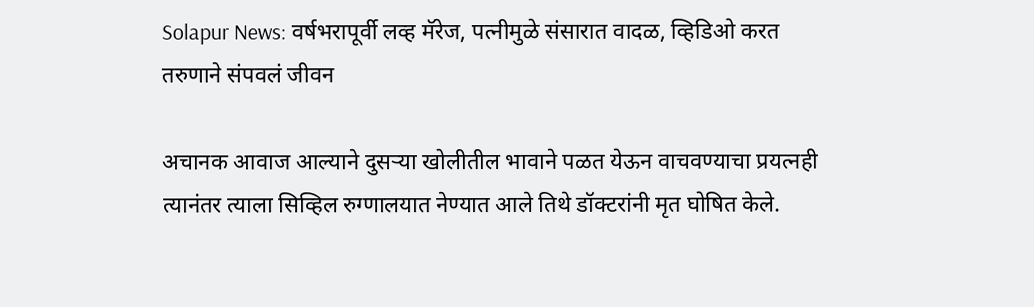Solapur News: वर्षभरापूर्वी लव्ह मॅरेज, पत्नीमुळे संसारात वादळ, व्हिडिओ करत तरुणाने संपवलं जीवन

अचानक आवाज आल्याने दुसऱ्या खोलीतील भावाने पळत येऊन वाचवण्याचा प्रयत्नही  त्यानंतर त्याला सिव्हिल रुग्णालयात नेण्यात आले तिथे डॉक्टरांनी मृत घोषित केले.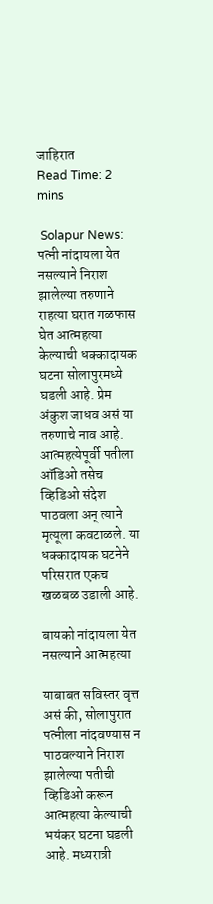जाहिरात
Read Time: 2 mins

 Solapur News: पत्नी नांदायला येत नसल्याने निराश झालेल्या तरुणाने राहत्या घरात गळफास घेत आत्महत्या केल्याची धक्कादायक घटना सोलापुरमध्ये घडली आहे. प्रेम अंकुश जाधव असं या तरुणाचे नाव आहे. आत्महत्येपूर्वी पतीला ऑडिओ तसेच व्हिडिओ संदेश पाठवला अन् त्याने मृत्यूला कवटाळले. या धक्कादायक घटनेने परिसरात एकच खळबळ उडाली आहे.

बायको नांदायला येत नसल्याने आत्महत्या

याबाबत सविस्तर वृत्त असं की, सोलापुरात पत्नीला नांदवण्यास न पाठवल्याने निराश झालेल्या पतीची व्हिडिओ करून आत्महत्या केल्याची भयंकर घटना घडली आहे. मध्यरात्री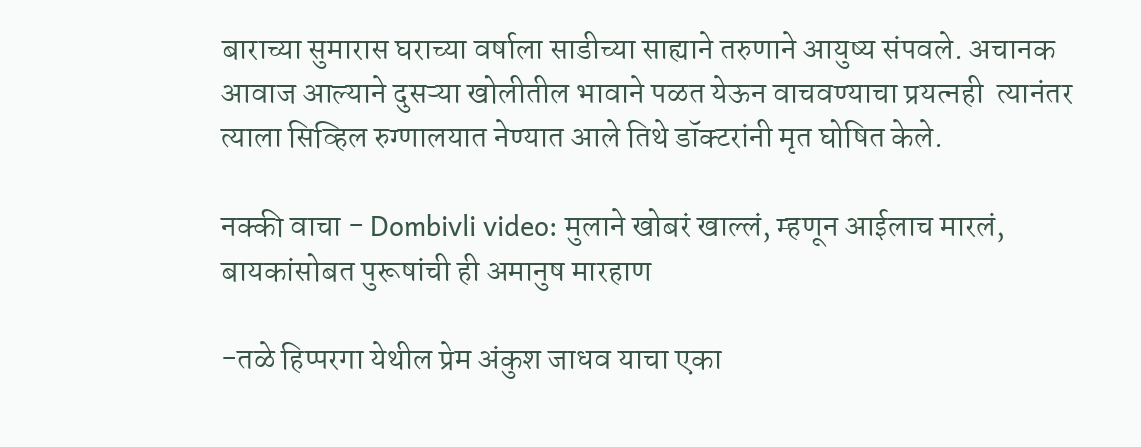बाराच्या सुमारास घराच्या वर्षाला साडीच्या साह्याने तरुणाने आयुष्य संपवले. अचानक आवाज आल्याने दुसऱ्या खोलीतील भावाने पळत येऊन वाचवण्याचा प्रयत्नही  त्यानंतर त्याला सिव्हिल रुग्णालयात नेण्यात आले तिथे डॉक्टरांनी मृत घोषित केले.

नक्की वाचा - Dombivli video: मुलाने खोबरं खाल्लं, म्हणून आईलाच मारलं, बायकांसोबत पुरूषांची ही अमानुष मारहाण

-तळे हिप्परगा येथील प्रेम अंकुश जाधव याचा एका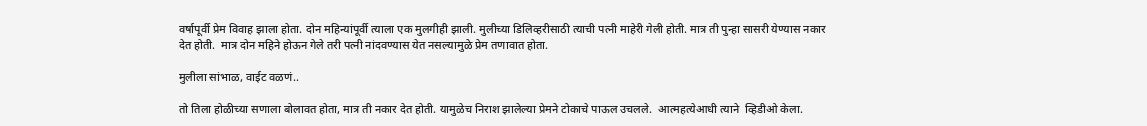वर्षापूर्वी प्रेम विवाह झाला होता. दोन महिन्यांपूर्वी त्याला एक मुलगीही झाली. मुलीच्या डिलिव्हरीसाठी त्याची पत्नी माहेरी गेली होती. मात्र ती पुन्हा सासरी येण्यास नकार देत होती.  मात्र दोन महिने होऊन गेले तरी पत्नी नांदवण्यास येत नसल्यामुळे प्रेम तणावात होता.

मुलीला सांभाळ, वाईट वळणं..

तो तिला होळीच्या सणाला बोलावत होता, मात्र ती नकार देत होती. यामुळेच निराश झालेल्या प्रेमने टोकाचे पाऊल उचलले.  आत्महत्येआधी त्याने  व्हिडीओ केला.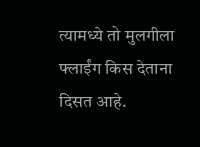त्यामध्ये तो मुलगीला फ्लाईंग किस देताना दिसत आहे.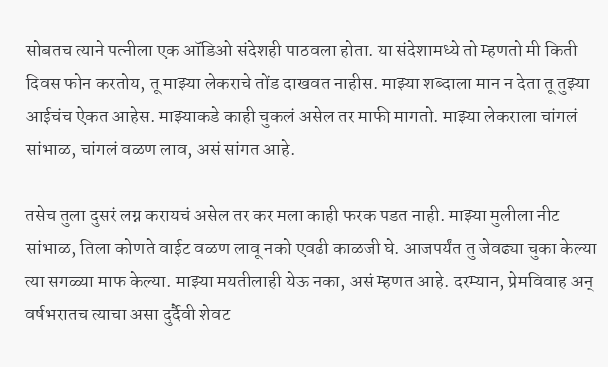सोबतच त्याने पत्नीला एक ऑडिओ संदेशही पाठवला होता. या संदेशामध्ये तो म्हणतो मी किती दिवस फोन करतोय, तू माझ्या लेकराचे तोंड दाखवत नाहीस. माझ्या शब्दाला मान न देता तू तुझ्या आईचंच ऐकत आहेस. माझ्याकडे काही चुकलं असेल तर माफी मागतो. माझ्या लेकराला चांगलं सांभाळ, चांगलं वळण लाव, असं सांगत आहे.

तसेच तुला दुसरं लग्न करायचं असेल तर कर मला काही फरक पडत नाही. माझ्या मुलीला नीट सांभाळ, तिला कोणते वाईट वळण लावू नको एवढी काळजी घे. आजपर्यंत तु जेवढ्या चुका केल्या त्या सगळ्या माफ केल्या. माझ्या मयतीलाही येऊ नका, असं म्हणत आहे. दरम्यान, प्रेमविवाह अन् वर्षभरातच त्याचा असा दुर्दैवी शेवट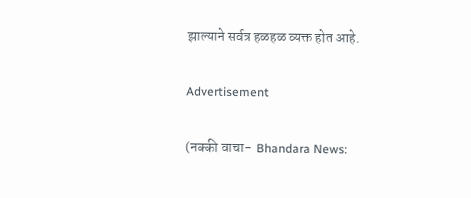झाल्याने सर्वत्र हळहळ व्यक्त होत आहे.

Advertisement

(नक्की वाचा-  Bhandara News: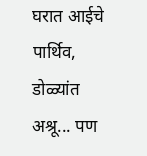घरात आईचे पार्थिव, डोळ्यांत अश्रू... पण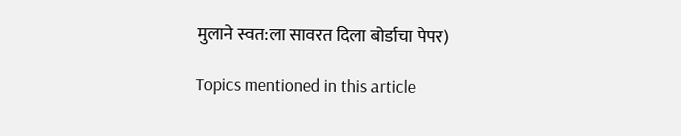मुलाने स्वत:ला सावरत दिला बोर्डाचा पेपर)

Topics mentioned in this article